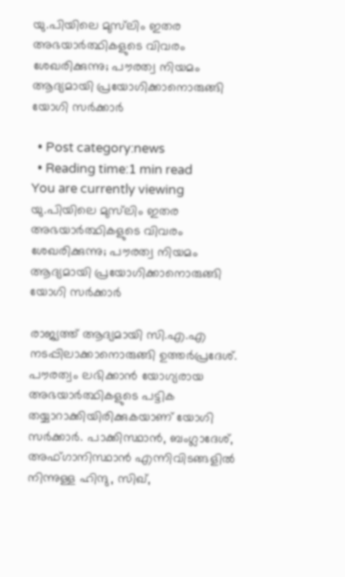യു.പിയിലെ മുസ്‌ലിം ഇതര അഭയാര്‍ത്ഥികളുടെ വിവരം ശേഖരിക്കുന്നു; പൗരത്വ നിയമം ആദ്യമായി പ്രയോഗിക്കാനൊരുങ്ങി യോഗി സര്‍ക്കാര്‍

  • Post category:news
  • Reading time:1 min read
You are currently viewing യു.പിയിലെ മുസ്‌ലിം ഇതര അഭയാര്‍ത്ഥികളുടെ വിവരം ശേഖരിക്കുന്നു; പൗരത്വ നിയമം ആദ്യമായി പ്രയോഗിക്കാനൊരുങ്ങി യോഗി സര്‍ക്കാര്‍

രാജ്യത്ത് ആദ്യമായി സി.എ.എ നടപ്പിലാക്കാനൊരുങ്ങി ഉത്തര്‍പ്രദേശ്. പൗരത്വം ലഭിക്കാന്‍ യോഗ്യരായ അഭയാര്‍ത്ഥികളുടെ പട്ടിക തയ്യാറാക്കിയിരിക്കുകയാണ് യോഗി സര്‍ക്കാര്‍. പാക്കിസ്ഥാന്‍, ബംഗ്ലാദേശ്, അഫ്ഗാനിസ്ഥാന്‍ എന്നിവിടങ്ങളില്‍ നിന്നുള്ള ഹിന്ദു, സിഖ്,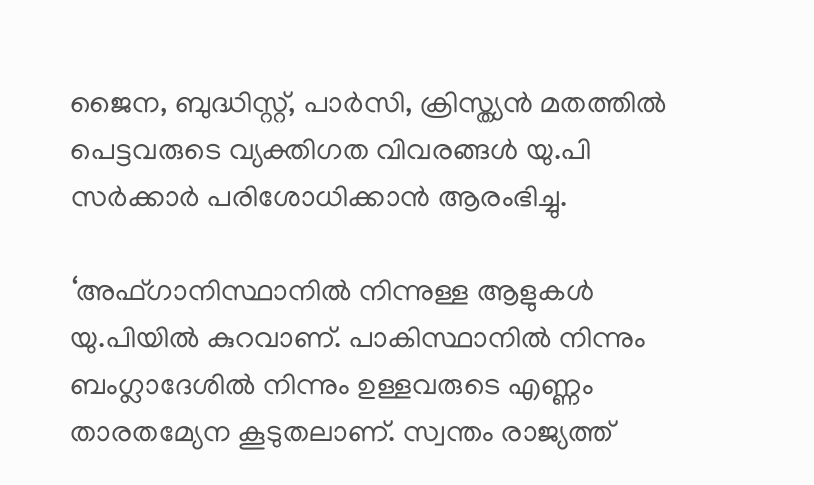ജൈന, ബുദ്ധിസ്റ്റ്, പാര്‍സി, ക്രിസ്ത്യന്‍ മതത്തില്‍ പെട്ടവരുടെ വ്യക്തിഗത വിവരങ്ങള്‍ യു.പി സര്‍ക്കാര്‍ പരിശോധിക്കാന്‍ ആരംഭിച്ചു.

‘അഫ്ഗാനിസ്ഥാനില്‍ നിന്നുള്ള ആളുകള്‍ യു.പിയില്‍ കുറവാണ്. പാകിസ്ഥാനില്‍ നിന്നും ബംഗ്ലാദേശില്‍ നിന്നും ഉള്ളവരുടെ എണ്ണം താരതമ്യേന കൂടുതലാണ്. സ്വന്തം രാജ്യത്ത്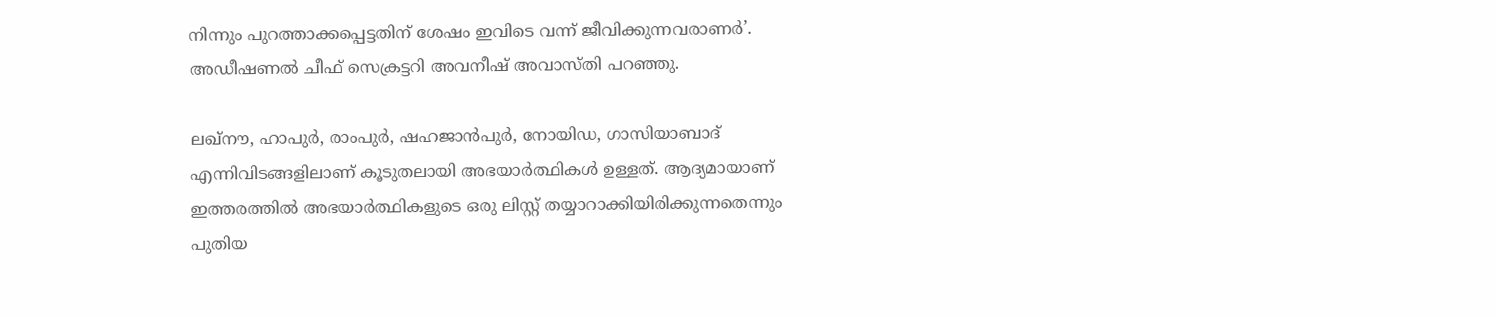നിന്നും പുറത്താക്കപ്പെട്ടതിന് ശേഷം ഇവിടെ വന്ന് ജീവിക്കുന്നവരാണര്‍’. അഡീഷണല്‍ ചീഫ് സെക്രട്ടറി അവനീഷ് അവാസ്തി പറഞ്ഞു.

ലഖ്‌നൗ, ഹാപുര്‍, രാംപുര്‍, ഷഹജാന്‍പുര്‍, നോയിഡ, ഗാസിയാബാദ് എന്നിവിടങ്ങളിലാണ് കൂടുതലായി അഭയാര്‍ത്ഥികള്‍ ഉള്ളത്. ആദ്യമായാണ് ഇത്തരത്തില്‍ അഭയാര്‍ത്ഥികളുടെ ഒരു ലിസ്റ്റ് തയ്യാറാക്കിയിരിക്കുന്നതെന്നും പുതിയ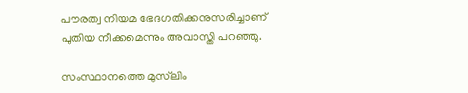പൗരത്വ നിയമ ഭേദഗതിക്കനുസരിച്ചാണ് പുതിയ നീക്കമെന്നും അവാസ്തി പറഞ്ഞു.

സംസ്ഥാനത്തെ മുസ്‌ലിം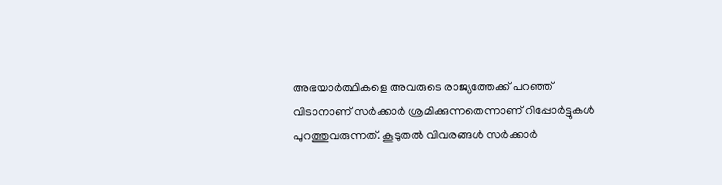അഭയാര്‍ത്ഥികളെ അവരുടെ രാജ്യത്തേക്ക് പറഞ്ഞ് വിടാനാണ് സര്‍ക്കാര്‍ ശ്രമിക്കുന്നതെന്നാണ് റിപ്പോര്‍ട്ടുകള്‍ പുറത്തുവരുന്നത്. കൂടുതല്‍ വിവരങ്ങള്‍ സര്‍ക്കാര്‍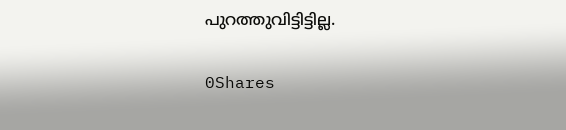പുറത്തുവിട്ടിട്ടില്ല.

0Shares